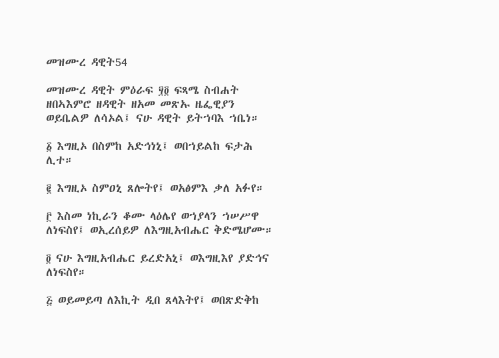መዝሙረ ዳዊት54

መዝሙረ ዳዊት ምዕራፍ ፶፬ ፍጻሜ ስብሐት ዘበኣእምሮ ዘዳዊት ዘአመ መጽኡ ዜፌዊያን ወይቤልዎ ለሳኦል፤ ናሁ ዳዊት ይትኀባእ ኀቤነ።

፩ እግዚኦ በስምከ አድኅነኒ፤ ወበኀይልከ ፍታሕ ሊተ።

፪ እግዚኦ ስምዐኒ ጸሎትየ፤ ወአፅምእ ቃለ አፉየ።

፫ እስመ ነኪራን ቆሙ ላዕሌየ ወኀያላን ኀሠሥዋ ለነፍስየ፤ ወኢረሰይዎ ለእግዚአብሔር ቅድሜሆሙ።

፬ ናሁ እግዚአብሔር ይረድአኒ፤ ወእግዚእየ ያድኅና ለነፍስየ።

፭ ወይመይጣ ለእኪት ዲበ ጸላእትየ፤ ወበጽድቅከ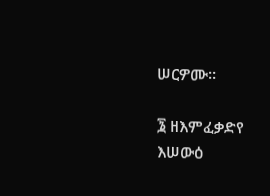ሠርዎሙ።

፮ ዘእምፈቃድየ እሠውዕ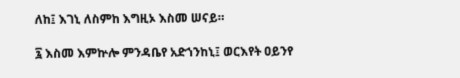ለከ፤ እገኒ ለስምከ እግዚኦ እስመ ሠናይ።

፯ እስመ እምኵሎ ምንዳቤየ አድኀንከኒ፤ ወርእየት ዐይንየ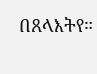በጸላእትየ።